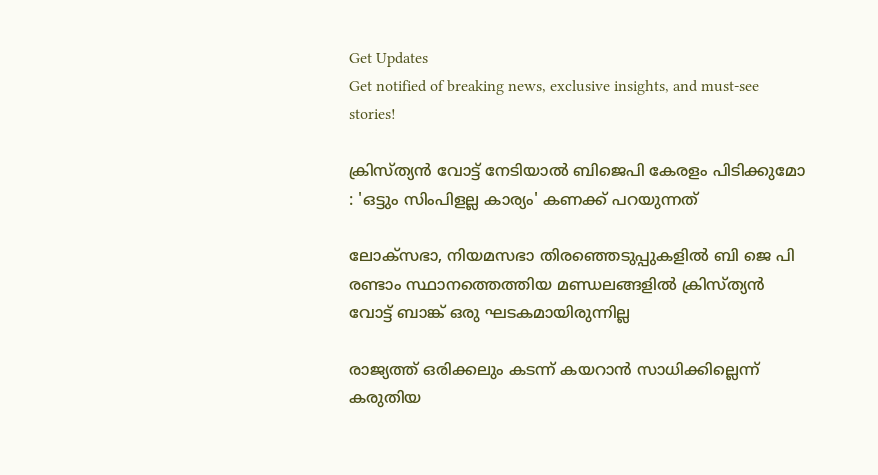Get Updates
Get notified of breaking news, exclusive insights, and must-see stories!

ക്രിസ്ത്യന്‍ വോട്ട് നേടിയാല്‍ ബിജെപി കേരളം പിടിക്കുമോ : 'ഒട്ടും സിംപിളല്ല കാര്യം' കണക്ക് പറയുന്നത്

ലോക്‌സഭാ, നിയമസഭാ തിരഞ്ഞെടുപ്പുകളിൽ ബി ജെ പി രണ്ടാം സ്ഥാനത്തെത്തിയ മണ്ഡലങ്ങളിൽ ക്രിസ്ത്യന്‍ വോട്ട് ബാങ്ക് ഒരു ഘടകമായിരുന്നില്ല

രാജ്യത്ത് ഒരിക്കലും കടന്ന് കയറാന്‍ സാധിക്കില്ലെന്ന് കരുതിയ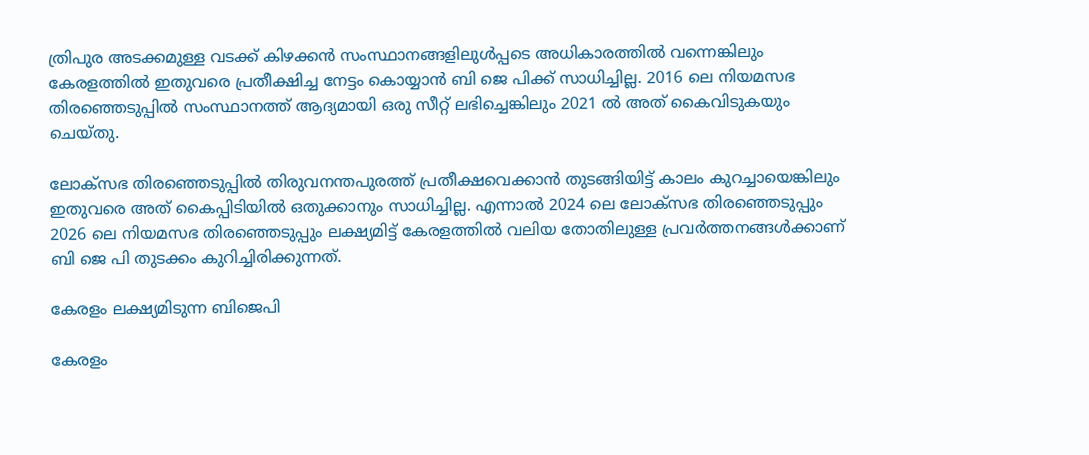ത്രിപുര അടക്കമുള്ള വടക്ക് കിഴക്കന്‍ സംസ്ഥാനങ്ങളിലുള്‍പ്പടെ അധികാരത്തില്‍ വന്നെങ്കിലും കേരളത്തില്‍ ഇതുവരെ പ്രതീക്ഷിച്ച നേട്ടം കൊയ്യാന്‍ ബി ജെ പിക്ക് സാധിച്ചില്ല. 2016 ലെ നിയമസഭ തിരഞ്ഞെടുപ്പില്‍ സംസ്ഥാനത്ത് ആദ്യമായി ഒരു സീറ്റ് ലഭിച്ചെങ്കിലും 2021 ല്‍ അത് കൈവിടുകയും ചെയ്തു.

ലോക്സഭ തിരഞ്ഞെടുപ്പില്‍ തിരുവനന്തപുരത്ത് പ്രതീക്ഷവെക്കാന്‍ തുടങ്ങിയിട്ട് കാലം കുറച്ചായെങ്കിലും ഇതുവരെ അത് കൈപ്പിടിയില്‍ ഒതുക്കാനും സാധിച്ചില്ല. എന്നാല്‍ 2024 ലെ ലോക്സഭ തിരഞ്ഞെടുപ്പും 2026 ലെ നിയമസഭ തിരഞ്ഞെടുപ്പും ലക്ഷ്യമിട്ട് കേരളത്തില്‍ വലിയ തോതിലുള്ള പ്രവർത്തനങ്ങള്‍ക്കാണ് ബി ജെ പി തുടക്കം കുറിച്ചിരിക്കുന്നത്.

കേരളം ലക്ഷ്യമിടുന്ന ബിജെപി

കേരളം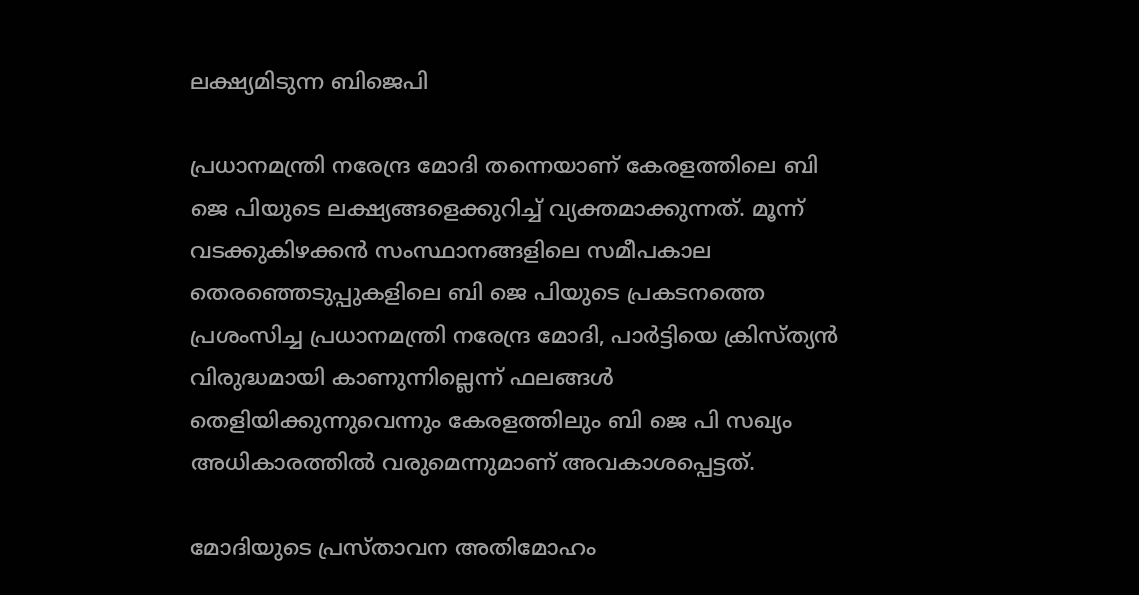ലക്ഷ്യമിടുന്ന ബിജെപി

പ്രധാനമന്ത്രി നരേന്ദ്ര മോദി തന്നെയാണ് കേരളത്തിലെ ബി ജെ പിയുടെ ലക്ഷ്യങ്ങളെക്കുറിച്ച് വ്യക്തമാക്കുന്നത്. മൂന്ന് വടക്കുകിഴക്കൻ സംസ്ഥാനങ്ങളിലെ സമീപകാല തെരഞ്ഞെടുപ്പുകളിലെ ബി ജെ പിയുടെ പ്രകടനത്തെ പ്രശംസിച്ച പ്രധാനമന്ത്രി നരേന്ദ്ര മോദി, പാർട്ടിയെ ക്രിസ്ത്യൻ വിരുദ്ധമായി കാണുന്നില്ലെന്ന് ഫലങ്ങൾ തെളിയിക്കുന്നുവെന്നും കേരളത്തിലും ബി ജെ പി സഖ്യം അധികാരത്തിൽ വരുമെന്നുമാണ് അവകാശപ്പെട്ടത്.

മോദിയുടെ പ്രസ്താവന അതിമോഹം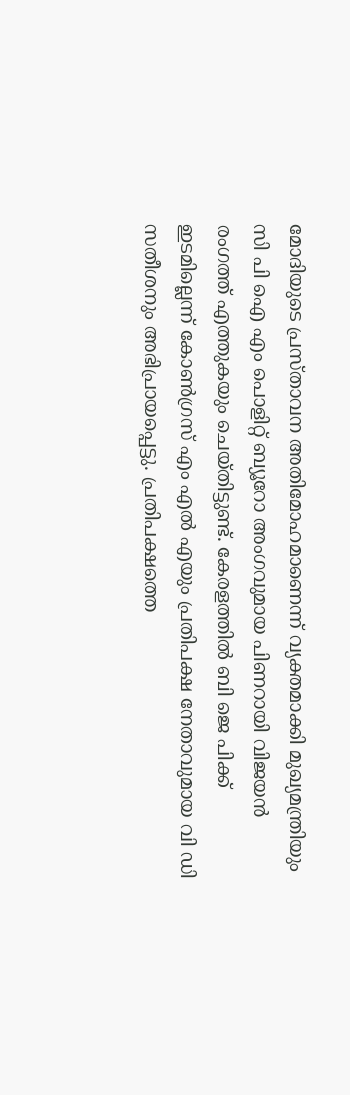മോദിയുടെ പ്രസ്താവന അതിമോഹമാണെന്ന് വ്യക്തമാക്കി മുഖ്യമന്ത്രിയും സി പി ഐ എം പൊളിറ്റ് ബ്യൂറോ അംഗവുമായ പിണറായി വിജയൻ രംഗത്ത് എത്തുകയും ചെയ്തിട്ടുണ്ട്. കേരളത്തിൽ ബി ജെ പിക്ക് ഇടമില്ലെന്ന് കോൺഗ്രസ് എം എൽ എയും പ്രതിപക്ഷ നേതാവുമായ വി ഡി സതീശനും അഭിപ്രായപ്പെട്ടു. പ്രതിപക്ഷത്തെ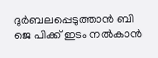ദുർബലപ്പെടുത്താൻ ബി ജെ പിക്ക് ഇടം നൽകാൻ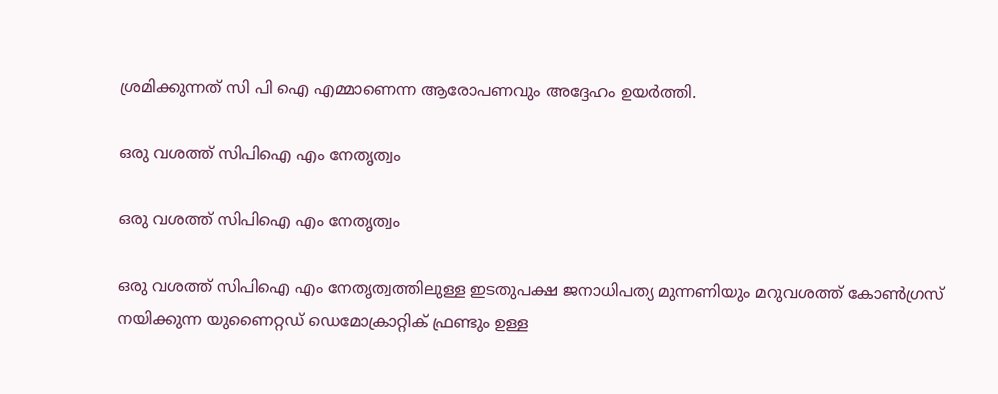ശ്രമിക്കുന്നത് സി പി ഐ എമ്മാണെന്ന ആരോപണവും അദ്ദേഹം ഉയർത്തി.

ഒരു വശത്ത് സിപിഐ എം നേതൃത്വം

ഒരു വശത്ത് സിപിഐ എം നേതൃത്വം

ഒരു വശത്ത് സിപിഐ എം നേതൃത്വത്തിലുള്ള ഇടതുപക്ഷ ജനാധിപത്യ മുന്നണിയും മറുവശത്ത് കോൺഗ്രസ് നയിക്കുന്ന യുണൈറ്റഡ് ഡെമോക്രാറ്റിക് ഫ്രണ്ടും ഉള്ള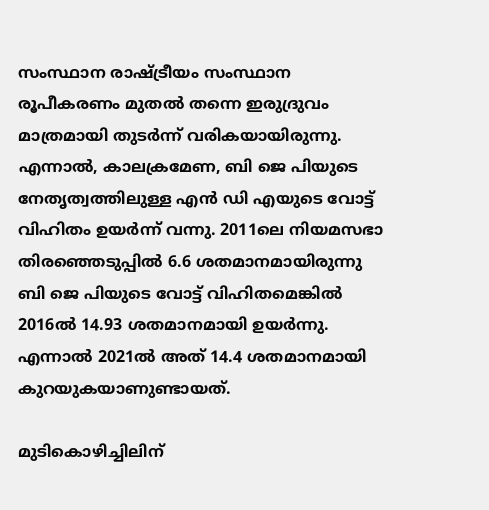സംസ്ഥാന രാഷ്ട്രീയം സംസ്ഥാന രൂപീകരണം മുതല്‍ തന്നെ ഇരുദ്രുവം മാത്രമായി തുടർന്ന് വരികയായിരുന്നു. എന്നാൽ, കാലക്രമേണ, ബി ജെ പിയുടെ നേതൃത്വത്തിലുള്ള എൻ ഡി എയുടെ വോട്ട് വിഹിതം ഉയർന്ന് വന്നു. 2011ലെ നിയമസഭാ തിരഞ്ഞെടുപ്പിൽ 6.6 ശതമാനമായിരുന്നു ബി ജെ പിയുടെ വോട്ട് വിഹിതമെങ്കില്‍ 2016ൽ 14.93 ശതമാനമായി ഉയർന്നു. എന്നാല്‍ 2021ൽ അത് 14.4 ശതമാനമായി കുറയുകയാണുണ്ടായത്.

മുടികൊഴിച്ചിലിന്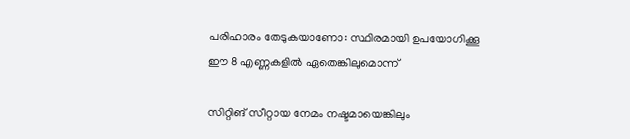പരിഹാരം തേടുകയാണോ: സ്ഥിരമായി ഉപയോഗിക്കൂ ഈ 8 എണ്ണകളില്‍ ഏതെങ്കിലുമൊന്ന്

സിറ്റിങ് സീറ്റായ നേമം നഷ്ടമായെങ്കിലും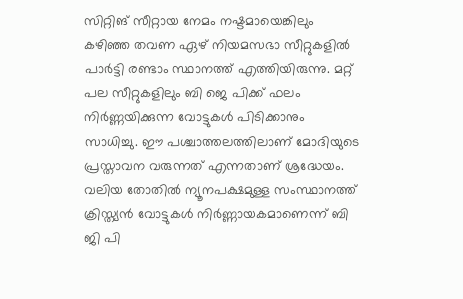സിറ്റിങ് സീറ്റായ നേമം നഷ്ടമായെങ്കിലും കഴിഞ്ഞ തവണ ഏഴ് നിയമസഭാ സീറ്റുകളിൽ പാർട്ടി രണ്ടാം സ്ഥാനത്ത് എത്തിയിരുന്നു. മറ്റ് പല സീറ്റുകളിലും ബി ജെ പിക്ക് ഫലം നിർണ്ണയിക്കുന്ന വോട്ടുകള്‍ പിടിക്കാനും സാധിച്ചു. ഈ പശ്ചാത്തലത്തിലാണ് മോദിയുടെ പ്രസ്താവന വരുന്നത് എന്നതാണ് ശ്രദ്ധേയം. വലിയ തോതില്‍ ന്യൂനപക്ഷമുള്ള സംസ്ഥാനത്ത് ക്രിസ്ത്യന്‍ വോട്ടുകള്‍ നിർണ്ണായകമാണെന്ന് ബി ജി പി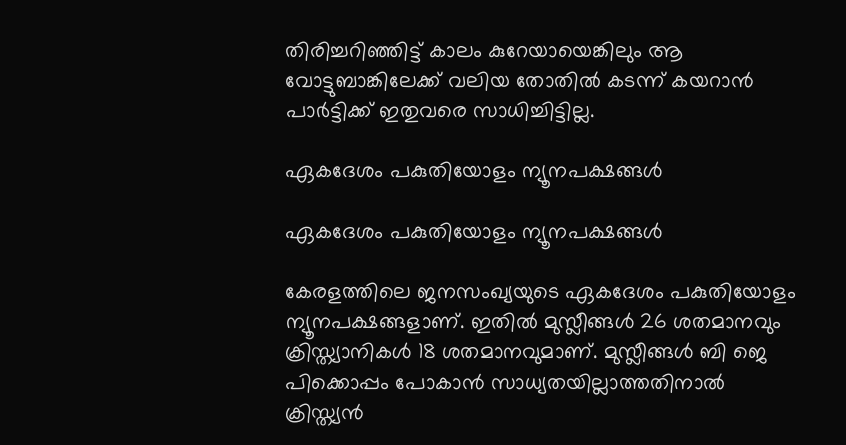തിരിച്ചറിഞ്ഞിട്ട് കാലം കുറേയായെങ്കിലും ആ വോട്ടുബാങ്കിലേക്ക് വലിയ തോതില്‍ കടന്ന് കയറാന്‍ പാർട്ടിക്ക് ഇതുവരെ സാധിച്ചിട്ടില്ല.

ഏകദേശം പകുതിയോളം ന്യൂനപക്ഷങ്ങള്‍

ഏകദേശം പകുതിയോളം ന്യൂനപക്ഷങ്ങള്‍

കേരളത്തിലെ ജനസംഖ്യയുടെ ഏകദേശം പകുതിയോളം ന്യൂനപക്ഷങ്ങളാണ്. ഇതില്‍ മുസ്ലീങ്ങൾ 26 ശതമാനവും ക്രിസ്ത്യാനികൾ 18 ശതമാനവുമാണ്. മുസ്ലീങ്ങൾ ബി ജെ പിക്കൊപ്പം പോകാൻ സാധ്യതയില്ലാത്തതിനാൽ ക്രിസ്ത്യൻ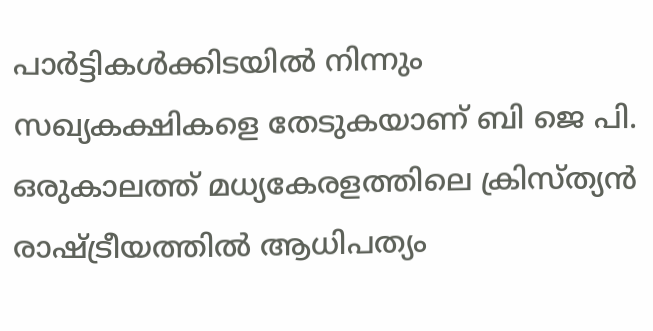പാർട്ടികൾക്കിടയില്‍ നിന്നും സഖ്യകക്ഷികളെ തേടുകയാണ് ബി ജെ പി. ഒരുകാലത്ത് മധ്യകേരളത്തിലെ ക്രിസ്ത്യൻ രാഷ്ട്രീയത്തിൽ ആധിപത്യം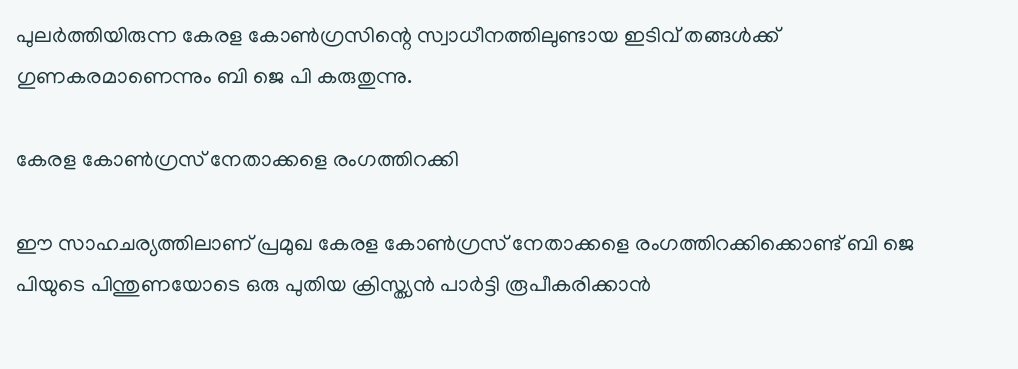പുലർത്തിയിരുന്ന കേരള കോണ്‍ഗ്രസിന്റെ സ്വാധീനത്തിലുണ്ടായ ഇടിവ് തങ്ങള്‍ക്ക് ഗുണകരമാണെന്നും ബി ജെ പി കരുതുന്നു.

കേരള കോണ്‍ഗ്രസ് നേതാക്കളെ രംഗത്തിറക്കി

ഈ സാഹചര്യത്തിലാണ് പ്രമുഖ കേരള കോണ്‍ഗ്രസ് നേതാക്കളെ രംഗത്തിറക്കിക്കൊണ്ട് ബി ജെ പിയുടെ പിന്തുണയോടെ ഒരു പുതിയ ക്രിസ്ത്യന്‍ പാർട്ടി രൂപീകരിക്കാന്‍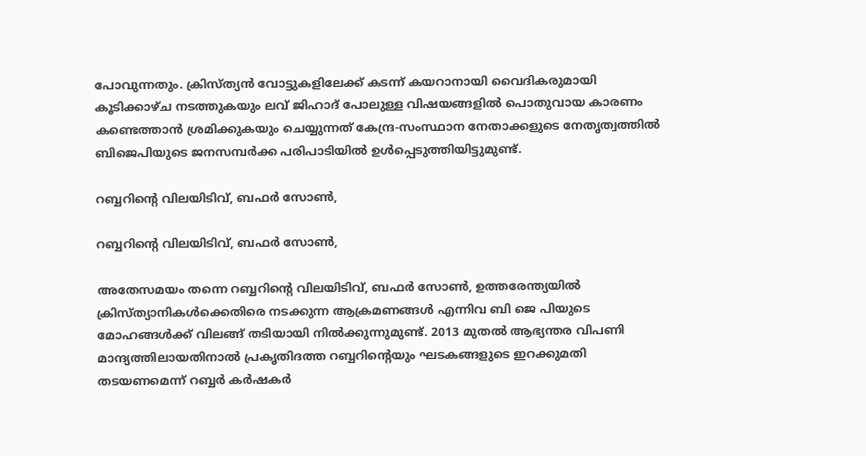പോവുന്നതും. ക്രിസ്ത്യന്‍ വോട്ടുകളിലേക്ക് കടന്ന് കയറാനായി വൈദികരുമായി കൂടിക്കാഴ്ച നടത്തുകയും ലവ് ജിഹാദ് പോലുള്ള വിഷയങ്ങളിൽ പൊതുവായ കാരണം കണ്ടെത്താൻ ശ്രമിക്കുകയും ചെയ്യുന്നത് കേന്ദ്ര-സംസ്ഥാന നേതാക്കളുടെ നേതൃത്വത്തിൽ ബിജെപിയുടെ ജനസമ്പർക്ക പരിപാടിയിൽ ഉൾപ്പെടുത്തിയിട്ടുമുണ്ട്.

റബ്ബറിന്റെ വിലയിടിവ്, ബഫർ സോണ്‍,

റബ്ബറിന്റെ വിലയിടിവ്, ബഫർ സോണ്‍,

അതേസമയം തന്നെ റബ്ബറിന്റെ വിലയിടിവ്, ബഫർ സോണ്‍, ഉത്തരേന്ത്യയില്‍ ക്രിസ്ത്യാനികള്‍ക്കെതിരെ നടക്കുന്ന ആക്രമണങ്ങള്‍ എന്നിവ ബി ജെ പിയുടെ മോഹങ്ങള്‍ക്ക് വിലങ്ങ് തടിയായി നില്‍ക്കുന്നുമുണ്ട്. 2013 മുതൽ ആഭ്യന്തര വിപണി മാന്ദ്യത്തിലായതിനാൽ പ്രകൃതിദത്ത റബ്ബറിന്റെയും ഘടകങ്ങളുടെ ഇറക്കുമതി തടയണമെന്ന് റബ്ബർ കർഷകർ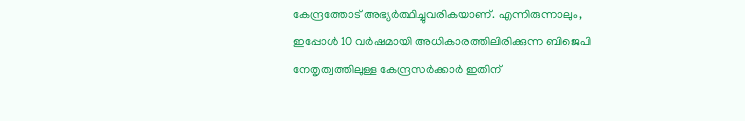കേന്ദ്രത്തോട് അഭ്യർത്ഥിച്ചുവരികയാണ്. എന്നിരുന്നാലും, ഇപ്പോൾ 10 വർഷമായി അധികാരത്തിലിരിക്കുന്ന ബിജെപി നേതൃത്വത്തിലുള്ള കേന്ദ്രസർക്കാർ ഇതിന്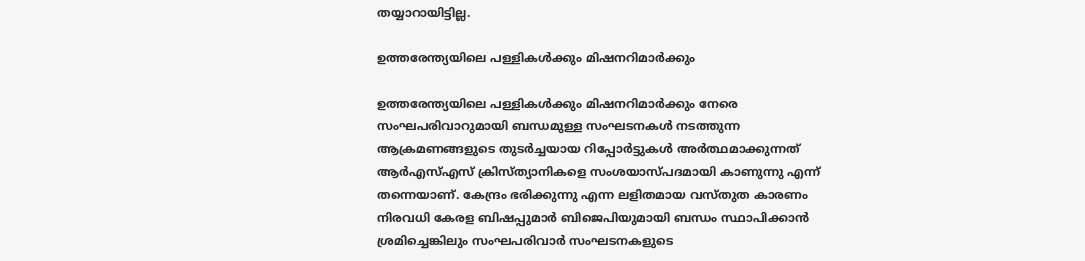തയ്യാറായിട്ടില്ല.

ഉത്തരേന്ത്യയിലെ പള്ളികൾക്കും മിഷനറിമാർക്കും

ഉത്തരേന്ത്യയിലെ പള്ളികൾക്കും മിഷനറിമാർക്കും നേരെ സംഘപരിവാറുമായി ബന്ധമുള്ള സംഘടനകൾ നടത്തുന്ന ആക്രമണങ്ങളുടെ തുടർച്ചയായ റിപ്പോർട്ടുകൾ അർത്ഥമാക്കുന്നത് ആർഎസ്എസ് ക്രിസ്ത്യാനികളെ സംശയാസ്പദമായി കാണുന്നു എന്ന് തന്നെയാണ്. കേന്ദ്രം ഭരിക്കുന്നു എന്ന ലളിതമായ വസ്തുത കാരണം നിരവധി കേരള ബിഷപ്പുമാർ ബിജെപിയുമായി ബന്ധം സ്ഥാപിക്കാന്‍ ശ്രമിച്ചെങ്കിലും സംഘപരിവാർ സംഘടനകളുടെ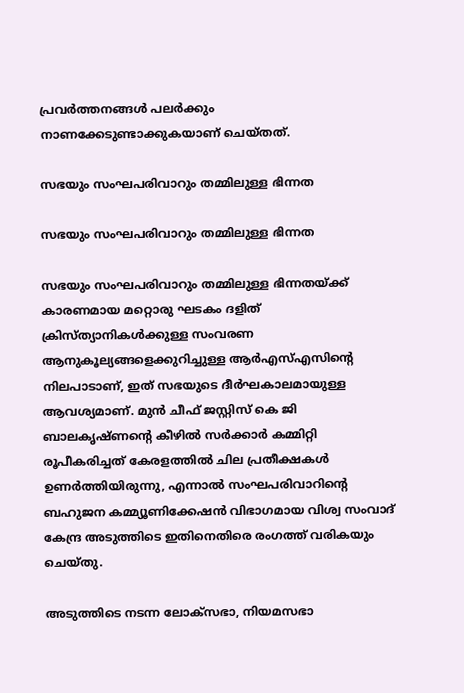പ്രവർത്തനങ്ങള്‍ പലർക്കും നാണക്കേടുണ്ടാക്കുകയാണ് ചെയ്തത്.

സഭയും സംഘപരിവാറും തമ്മിലുള്ള ഭിന്നത

സഭയും സംഘപരിവാറും തമ്മിലുള്ള ഭിന്നത

സഭയും സംഘപരിവാറും തമ്മിലുള്ള ഭിന്നതയ്ക്ക് കാരണമായ മറ്റൊരു ഘടകം ദളിത് ക്രിസ്ത്യാനികൾക്കുള്ള സംവരണ ആനുകൂല്യങ്ങളെക്കുറിച്ചുള്ള ആർഎസ്എസിന്റെ നിലപാടാണ്, ഇത് സഭയുടെ ദീർഘകാലമായുള്ള ആവശ്യമാണ്. മുൻ ചീഫ് ജസ്റ്റിസ് കെ ജി ബാലകൃഷ്ണന്റെ കീഴിൽ സർക്കാർ കമ്മിറ്റി രൂപീകരിച്ചത് കേരളത്തിൽ ചില പ്രതീക്ഷകൾ ഉണർത്തിയിരുന്നു, എന്നാൽ സംഘപരിവാറിന്റെ ബഹുജന കമ്മ്യൂണിക്കേഷൻ വിഭാഗമായ വിശ്വ സംവാദ് കേന്ദ്ര അടുത്തിടെ ഇതിനെതിരെ രംഗത്ത് വരികയും ചെയ്തു.

അടുത്തിടെ നടന്ന ലോക്‌സഭാ, നിയമസഭാ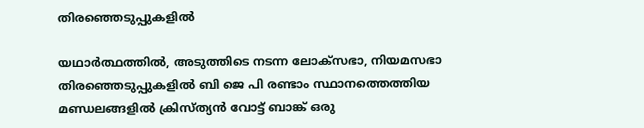തിരഞ്ഞെടുപ്പുകളിൽ

യഥാർത്ഥത്തില്‍, അടുത്തിടെ നടന്ന ലോക്‌സഭാ, നിയമസഭാ തിരഞ്ഞെടുപ്പുകളിൽ ബി ജെ പി രണ്ടാം സ്ഥാനത്തെത്തിയ മണ്ഡലങ്ങളിൽ ക്രിസ്ത്യന്‍ വോട്ട് ബാങ്ക് ഒരു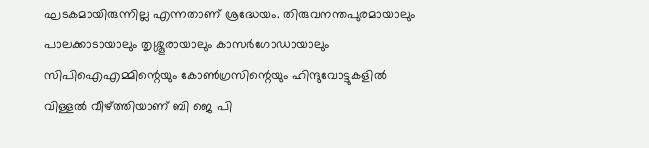ഘടകമായിരുന്നില്ല എന്നതാണ് ശ്രദ്ധേയം. തിരുവനന്തപുരമായാലും പാലക്കാടായാലും തൃശ്ശൂരായാലും കാസർഗോഡായാലും സിപിഐഎമ്മിന്റെയും കോൺഗ്രസിന്റെയും ഹിന്ദുവോട്ടുകളില്‍ വിള്ളല്‍ വീഴ്ത്തിയാണ് ബി ജെ പി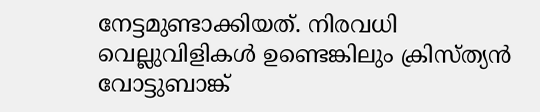നേട്ടമുണ്ടാക്കിയത്. നിരവധി വെല്ലുവിളികള്‍ ഉണ്ടെങ്കിലും ക്രിസ്ത്യന്‍ വോട്ടുബാങ്ക്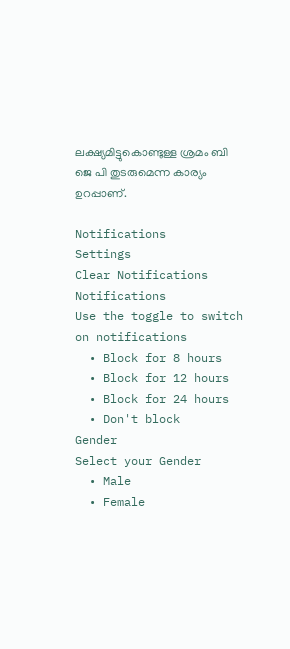ലക്ഷ്യമിട്ടുകൊണ്ടുള്ള ശ്രമം ബി ജെ പി തുടരുമെന്ന കാര്യം ഉറപ്പാണ്.

Notifications
Settings
Clear Notifications
Notifications
Use the toggle to switch on notifications
  • Block for 8 hours
  • Block for 12 hours
  • Block for 24 hours
  • Don't block
Gender
Select your Gender
  • Male
  • Female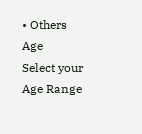• Others
Age
Select your Age Range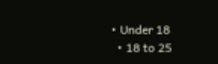• Under 18
  • 18 to 25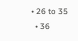• 26 to 35
  • 36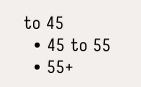to 45
  • 45 to 55
  • 55+